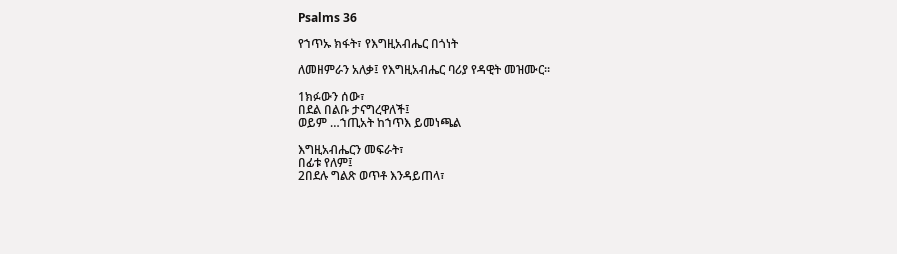Psalms 36

የኀጥኡ ክፋት፣ የእግዚአብሔር በጎነት

ለመዘምራን አለቃ፤ የእግዚአብሔር ባሪያ የዳዊት መዝሙር።

1ክፉውን ሰው፣
በደል በልቡ ታናግረዋለች፤
ወይም …ኀጢአት ከኀጥእ ይመነጫል

እግዚአብሔርን መፍራት፣
በፊቱ የለም፤
2በደሉ ግልጽ ወጥቶ እንዳይጠላ፣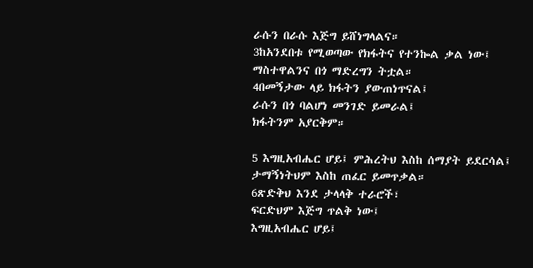ራሱን በራሱ እጅግ ይሸነግላልና።
3ከአንደበቱ የሚወጣው የክፋትና የተንኰል ቃል ነው፤
ማስተዋልንና በጎ ማድረግን ትቷል።
4በመኝታው ላይ ክፋትን ያውጠነጥናል፤
ራሱን በጎ ባልሆነ መንገድ ይመራል፤
ክፋትንም አያርቅም።

5 እግዚአብሔር ሆይ፤ ምሕረትህ እስከ ሰማያት ይደርሳል፤
ታማኝነትህም እስከ ጠፈር ይመጥቃል።
6ጽድቅህ እንደ ታላላቅ ተራሮች፣
ፍርድህም እጅግ ጥልቅ ነው፤
እግዚአብሔር ሆይ፤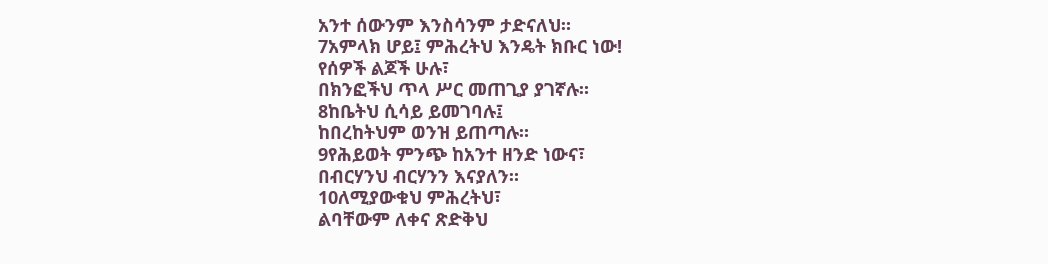አንተ ሰውንም እንስሳንም ታድናለህ።
7አምላክ ሆይ፤ ምሕረትህ እንዴት ክቡር ነው!
የሰዎች ልጆች ሁሉ፣
በክንፎችህ ጥላ ሥር መጠጊያ ያገኛሉ።
8ከቤትህ ሲሳይ ይመገባሉ፤
ከበረከትህም ወንዝ ይጠጣሉ።
9የሕይወት ምንጭ ከአንተ ዘንድ ነውና፣
በብርሃንህ ብርሃንን እናያለን።
10ለሚያውቁህ ምሕረትህ፣
ልባቸውም ለቀና ጽድቅህ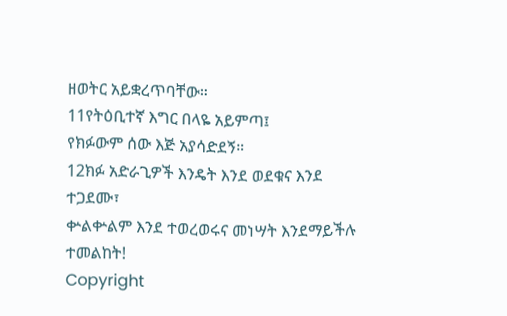ዘወትር አይቋረጥባቸው።
11የትዕቢተኛ እግር በላዬ አይምጣ፤
የክፉውም ሰው እጅ አያሳድደኝ።
12ክፉ አድራጊዎች እንዴት እንደ ወደቁና እንደ ተጋደሙ፣
ቍልቍልም እንደ ተወረወሩና መነሣት እንደማይችሉ ተመልከት!
Copyright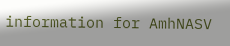information for AmhNASV